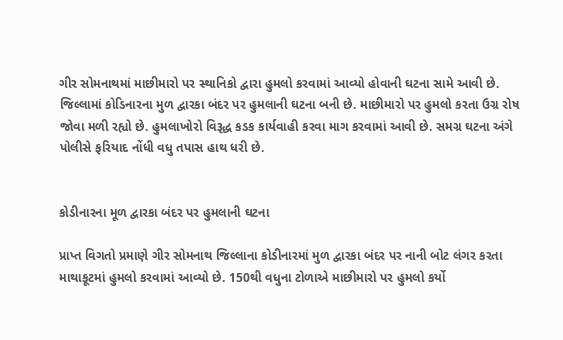ગીર સોમનાથમાં માછીમારો પર સ્થાનિકો દ્વારા હુમલો કરવામાં આવ્યો હોવાની ઘટના સામે આવી છે. જિલ્લામાં કોડિનારના મુળ દ્વારકા બંદર પર હુમલાની ઘટના બની છે. માછીમારો પર હુમલો કરતા ઉગ્ર રોષ જોવા મળી રહ્યો છે. હુમલાખોરો વિરૂદ્ધ કડક કાર્યવાહી કરવા માગ કરવામાં આવી છે. સમગ્ર ઘટના અંગે પોલીસે ફરિયાદ નોંધી વધુ તપાસ હાથ ધરી છે.


કોડીનારના મૂળ દ્વારકા બંદર પર હુમલાની ઘટના

પ્રાપ્ત વિગતો પ્રમાણે ગીર સોમનાથ જિલ્લાના કોડીનારમાં મુળ દ્વારકા બંદર પર નાની બોટ લંગર કરતા માથાકૂટમાં હુમલો કરવામાં આવ્યો છે. 150થી વધુના ટોળાએ માછીમારો પર હુમલો કર્યો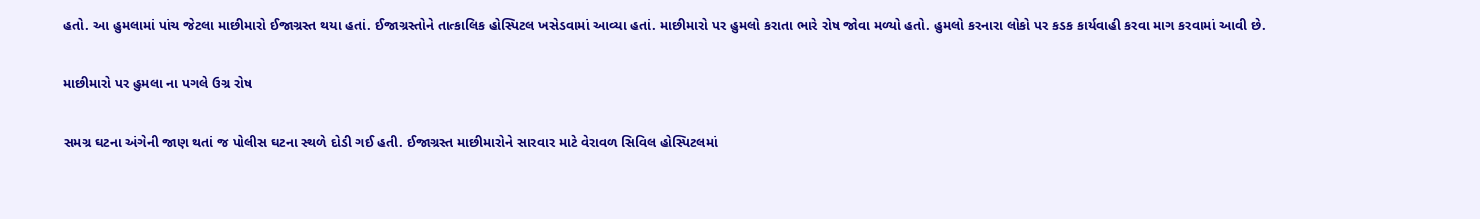હતો. આ હુમલામાં પાંચ જેટલા માછીમારો ઈજાગ્રસ્ત થયા હતાં. ઈજાગ્રસ્તોને તાત્કાલિક હોસ્પિટલ ખસેડવામાં આવ્યા હતાં. માછીમારો પર હુમલો કરાતા ભારે રોષ જોવા મળ્યો હતો. હુમલો કરનારા લોકો પર કડક કાર્યવાહી કરવા માગ કરવામાં આવી છે.

માછીમારો પર હુમલા ના પગલે ઉગ્ર રોષ

સમગ્ર ઘટના અંગેની જાણ થતાં જ પોલીસ ઘટના સ્થળે દોડી ગઈ હતી. ઈજાગ્રસ્ત માછીમારોને સારવાર માટે વેરાવળ સિવિલ હોસ્પિટલમાં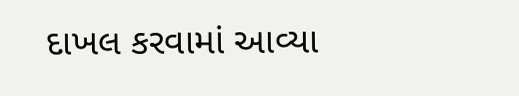દાખલ કરવામાં આવ્યા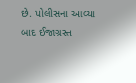છે. પોલીસના આવ્યા બાદ ઈજાગ્રસ્ત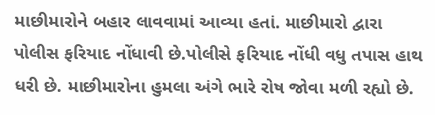માછીમારોને બહાર લાવવામાં આવ્યા હતાં. માછીમારો દ્વારા પોલીસ ફરિયાદ નોંધાવી છે.પોલીસે ફરિયાદ નોંધી વધુ તપાસ હાથ ધરી છે. માછીમારોના હુમલા અંગે ભારે રોષ જોવા મળી રહ્યો છે.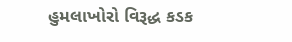હુમલાખોરો વિરૂદ્ધ કડક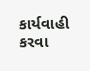કાર્યવાહી કરવા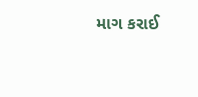માગ કરાઈ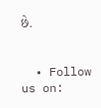છે.


  • Follow us on: